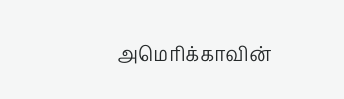அமெரிக்காவின்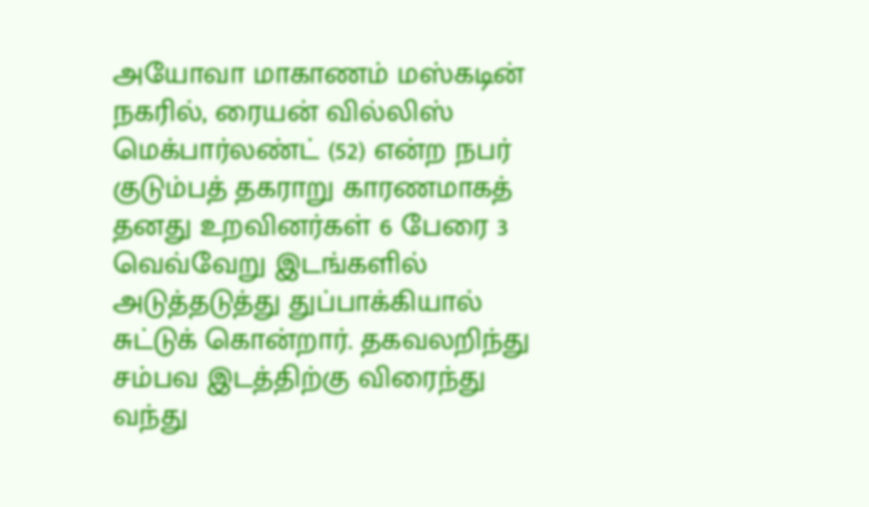அயோவா மாகாணம் மஸ்கடின் நகரில், ரையன் வில்லிஸ் மெக்பார்லண்ட் (52) என்ற நபர் குடும்பத் தகராறு காரணமாகத் தனது உறவினர்கள் 6 பேரை 3 வெவ்வேறு இடங்களில் அடுத்தடுத்து துப்பாக்கியால் சுட்டுக் கொன்றார். தகவலறிந்து சம்பவ இடத்திற்கு விரைந்து வந்து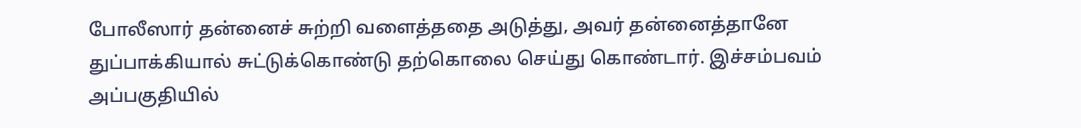போலீஸார் தன்னைச் சுற்றி வளைத்ததை அடுத்து, அவர் தன்னைத்தானே துப்பாக்கியால் சுட்டுக்கொண்டு தற்கொலை செய்து கொண்டார். இச்சம்பவம் அப்பகுதியில்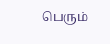பெரும்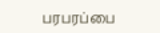பரபரப்பை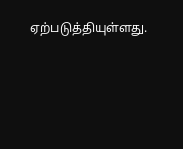ஏற்படுத்தியுள்ளது.